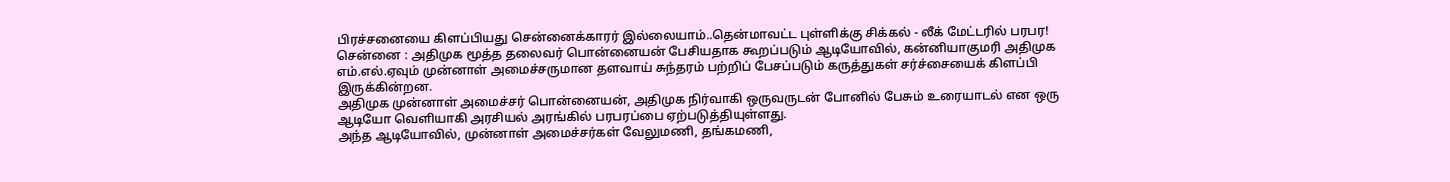பிரச்சனையை கிளப்பியது சென்னைக்காரர் இல்லையாம்..தென்மாவட்ட புள்ளிக்கு சிக்கல் - லீக் மேட்டரில் பரபர!
சென்னை : அதிமுக மூத்த தலைவர் பொன்னையன் பேசியதாக கூறப்படும் ஆடியோவில், கன்னியாகுமரி அதிமுக எம்.எல்.ஏவும் முன்னாள் அமைச்சருமான தளவாய் சுந்தரம் பற்றிப் பேசப்படும் கருத்துகள் சர்ச்சையைக் கிளப்பி இருக்கின்றன.
அதிமுக முன்னாள் அமைச்சர் பொன்னையன், அதிமுக நிர்வாகி ஒருவருடன் போனில் பேசும் உரையாடல் என ஒரு ஆடியோ வெளியாகி அரசியல் அரங்கில் பரபரப்பை ஏற்படுத்தியுள்ளது.
அந்த ஆடியோவில், முன்னாள் அமைச்சர்கள் வேலுமணி, தங்கமணி,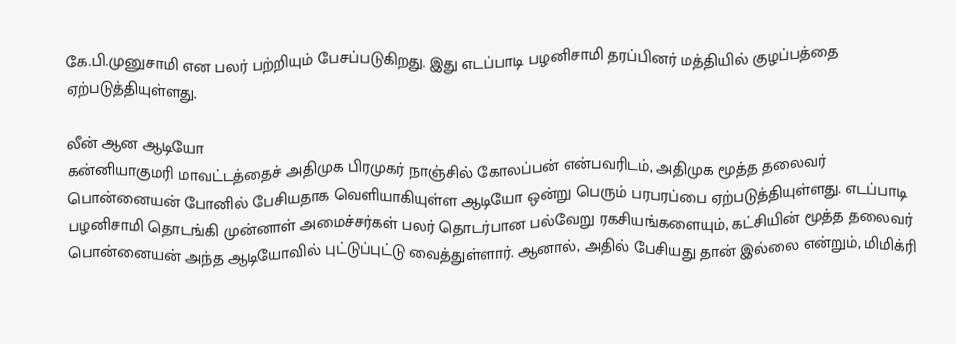கே.பி.முனுசாமி என பலர் பற்றியும் பேசப்படுகிறது. இது எடப்பாடி பழனிசாமி தரப்பினர் மத்தியில் குழப்பத்தை ஏற்படுத்தியுள்ளது.

லீன் ஆன ஆடியோ
கன்னியாகுமரி மாவட்டத்தைச் அதிமுக பிரமுகர் நாஞ்சில் கோலப்பன் என்பவரிடம், அதிமுக மூத்த தலைவர் பொன்னையன் போனில் பேசியதாக வெளியாகியுள்ள ஆடியோ ஒன்று பெரும் பரபரப்பை ஏற்படுத்தியுள்ளது. எடப்பாடி பழனிசாமி தொடங்கி முன்னாள் அமைச்சர்கள் பலர் தொடர்பான பல்வேறு ரகசியங்களையும், கட்சியின் மூத்த தலைவர் பொன்னையன் அந்த ஆடியோவில் புட்டுப்புட்டு வைத்துள்ளார். ஆனால், அதில் பேசியது தான் இல்லை என்றும், மிமிக்ரி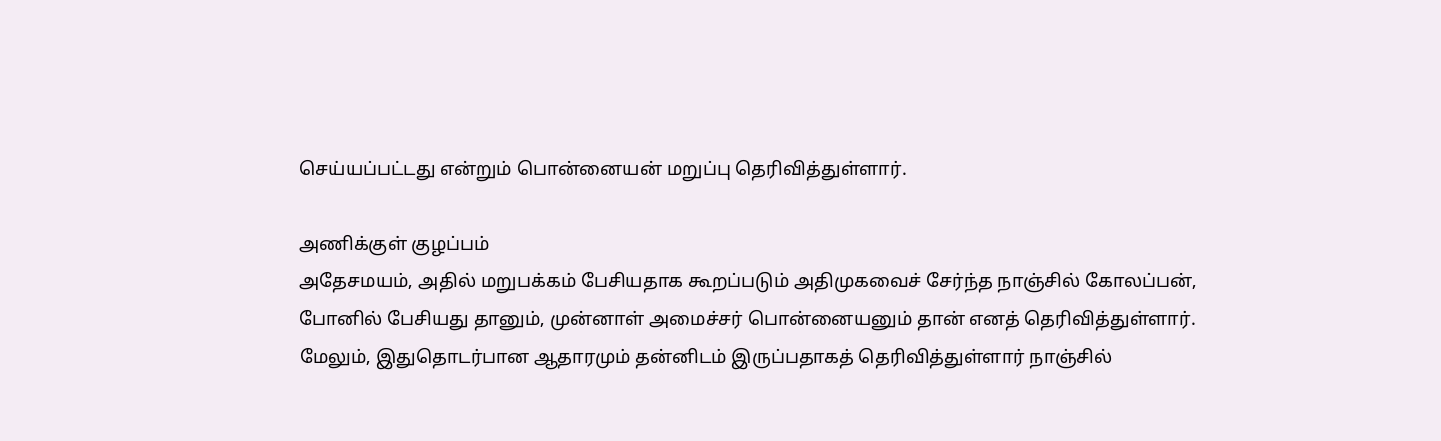செய்யப்பட்டது என்றும் பொன்னையன் மறுப்பு தெரிவித்துள்ளார்.

அணிக்குள் குழப்பம்
அதேசமயம், அதில் மறுபக்கம் பேசியதாக கூறப்படும் அதிமுகவைச் சேர்ந்த நாஞ்சில் கோலப்பன், போனில் பேசியது தானும், முன்னாள் அமைச்சர் பொன்னையனும் தான் எனத் தெரிவித்துள்ளார். மேலும், இதுதொடர்பான ஆதாரமும் தன்னிடம் இருப்பதாகத் தெரிவித்துள்ளார் நாஞ்சில்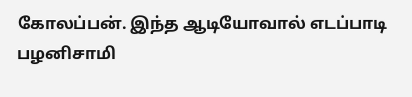கோலப்பன். இந்த ஆடியோவால் எடப்பாடி பழனிசாமி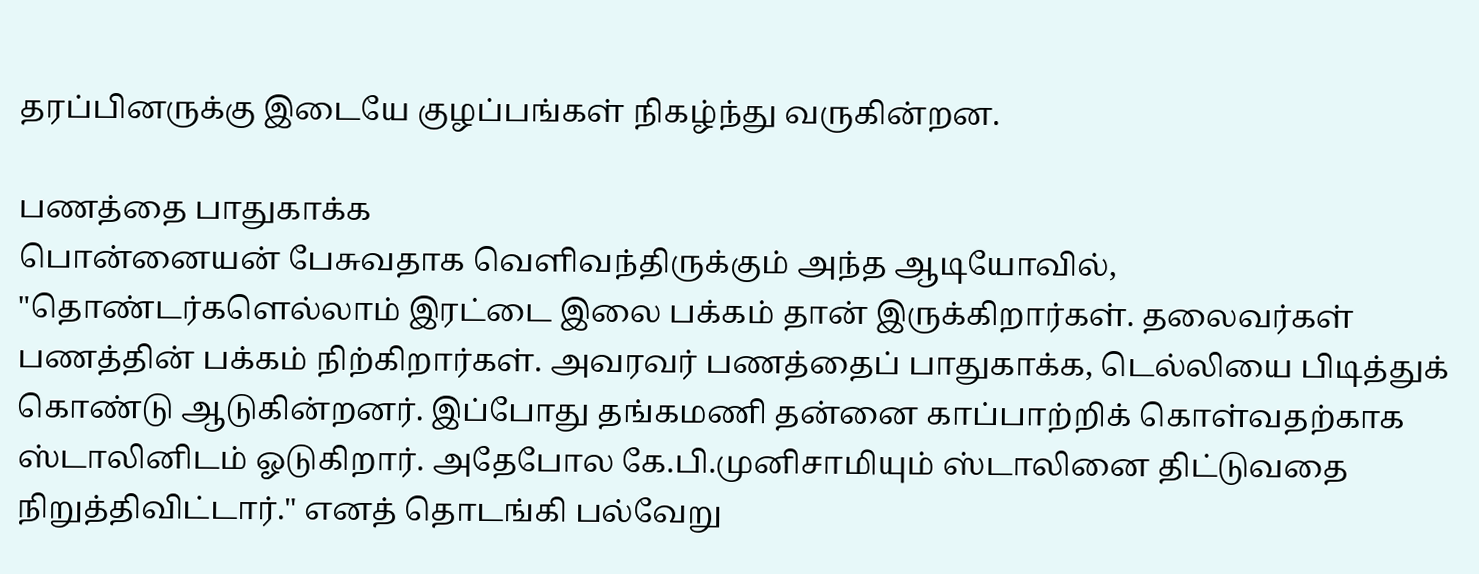தரப்பினருக்கு இடையே குழப்பங்கள் நிகழ்ந்து வருகின்றன.

பணத்தை பாதுகாக்க
பொன்னையன் பேசுவதாக வெளிவந்திருக்கும் அந்த ஆடியோவில், "தொண்டர்களெல்லாம் இரட்டை இலை பக்கம் தான் இருக்கிறார்கள். தலைவர்கள் பணத்தின் பக்கம் நிற்கிறார்கள். அவரவர் பணத்தைப் பாதுகாக்க, டெல்லியை பிடித்துக் கொண்டு ஆடுகின்றனர். இப்போது தங்கமணி தன்னை காப்பாற்றிக் கொள்வதற்காக ஸ்டாலினிடம் ஓடுகிறார். அதேபோல கே.பி.முனிசாமியும் ஸ்டாலினை திட்டுவதை நிறுத்திவிட்டார்." எனத் தொடங்கி பல்வேறு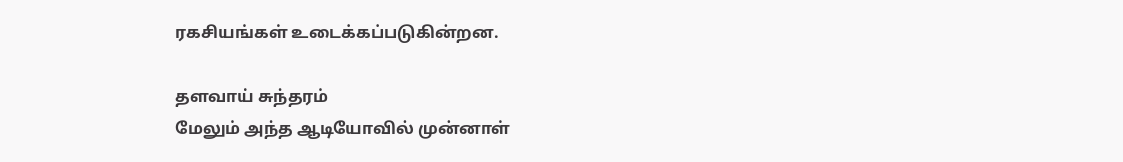ரகசியங்கள் உடைக்கப்படுகின்றன.

தளவாய் சுந்தரம்
மேலும் அந்த ஆடியோவில் முன்னாள்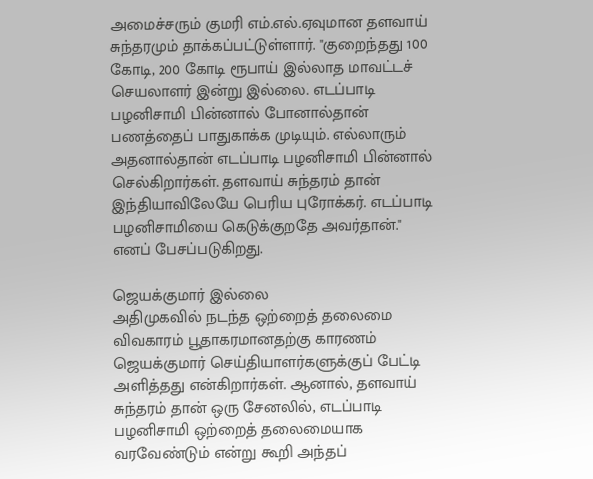அமைச்சரும் குமரி எம்.எல்.ஏவுமான தளவாய் சுந்தரமும் தாக்கப்பட்டுள்ளார். "குறைந்தது 100 கோடி, 200 கோடி ரூபாய் இல்லாத மாவட்டச் செயலாளர் இன்று இல்லை. எடப்பாடி பழனிசாமி பின்னால் போனால்தான் பணத்தைப் பாதுகாக்க முடியும். எல்லாரும் அதனால்தான் எடப்பாடி பழனிசாமி பின்னால் செல்கிறார்கள். தளவாய் சுந்தரம் தான் இந்தியாவிலேயே பெரிய புரோக்கர். எடப்பாடி பழனிசாமியை கெடுக்குறதே அவர்தான்." எனப் பேசப்படுகிறது.

ஜெயக்குமார் இல்லை
அதிமுகவில் நடந்த ஒற்றைத் தலைமை விவகாரம் பூதாகரமானதற்கு காரணம் ஜெயக்குமார் செய்தியாளர்களுக்குப் பேட்டி அளித்தது என்கிறார்கள். ஆனால், தளவாய் சுந்தரம் தான் ஒரு சேனலில், எடப்பாடி பழனிசாமி ஒற்றைத் தலைமையாக வரவேண்டும் என்று கூறி அந்தப்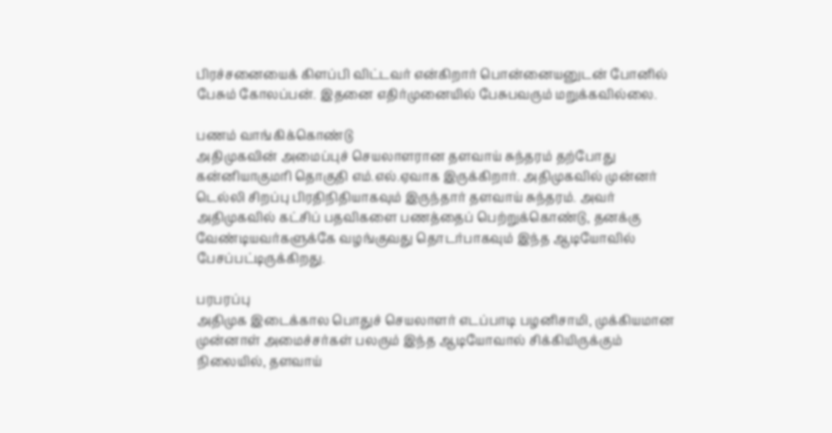பிரச்சனையைக் கிளப்பி விட்டவர் என்கிறார் பொன்னையனுடன் போனில் பேசும் கோலப்பன். இதனை எதிர்முனையில் பேசுபவரும் மறுக்கவில்லை.

பணம் வாங்கிக்கொண்டு
அதிமுகவின் அமைப்புச் செயலாளரான தளவாய் சுந்தரம் தற்போது கன்னியாகுமரி தொகுதி எம்.எல்.ஏவாக இருக்கிறார். அதிமுகவில் முன்னர் டெல்லி சிறப்பு பிரதிநிதியாகவும் இருந்தார் தளவாய் சுந்தரம். அவர் அதிமுகவில் கட்சிப் பதவிகளை பணத்தைப் பெற்றுக்கொண்டு, தனக்கு வேண்டியவர்களுக்கே வழங்குவது தொடர்பாகவும் இந்த ஆடியோவில் பேசப்பட்டிருக்கிறது.

பரபரப்பு
அதிமுக இடைக்கால பொதுச் செயலாளர் எடப்பாடி பழனிசாமி, முக்கியமான முன்னாள் அமைச்சர்கள் பலரும் இந்த ஆடியோவால் சிக்கியிருக்கும் நிலையில், தளவாய்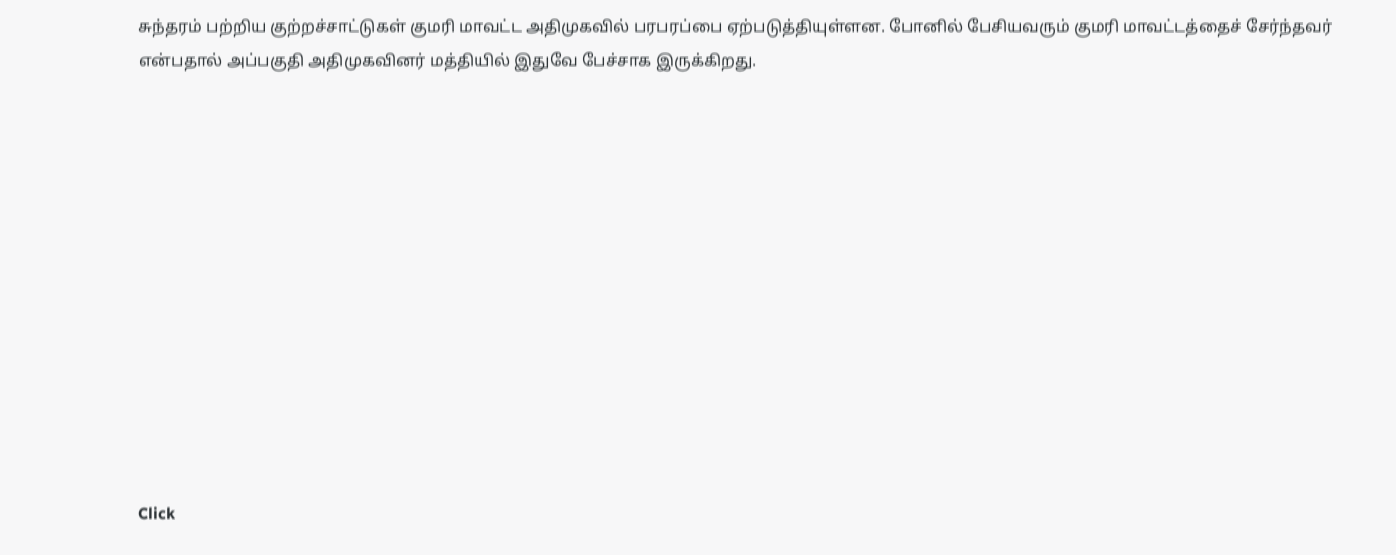சுந்தரம் பற்றிய குற்றச்சாட்டுகள் குமரி மாவட்ட அதிமுகவில் பரபரப்பை ஏற்படுத்தியுள்ளன. போனில் பேசியவரும் குமரி மாவட்டத்தைச் சேர்ந்தவர் என்பதால் அப்பகுதி அதிமுகவினர் மத்தியில் இதுவே பேச்சாக இருக்கிறது.












Click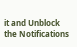it and Unblock the Notifications